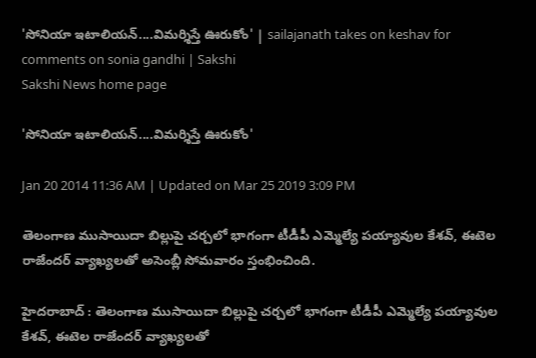'సోనియా ఇటాలియన్....విమర్శిస్తే ఊరుకోం' | sailajanath takes on keshav for comments on sonia gandhi | Sakshi
Sakshi News home page

'సోనియా ఇటాలియన్....విమర్శిస్తే ఊరుకోం'

Jan 20 2014 11:36 AM | Updated on Mar 25 2019 3:09 PM

తెలంగాణ ముసాయిదా బిల్లుపై చర్చలో భాగంగా టీడీపీ ఎమ్మెల్యే పయ్యావుల కేశవ్, ఈటెల రాజేందర్ వ్యాఖ్యలతో అసెంబ్లీ సోమవారం స్తంభించింది.

హైదరాబాద్ : తెలంగాణ ముసాయిదా బిల్లుపై చర్చలో భాగంగా టీడీపీ ఎమ్మెల్యే పయ్యావుల కేశవ్, ఈటెల రాజేందర్ వ్యాఖ్యలతో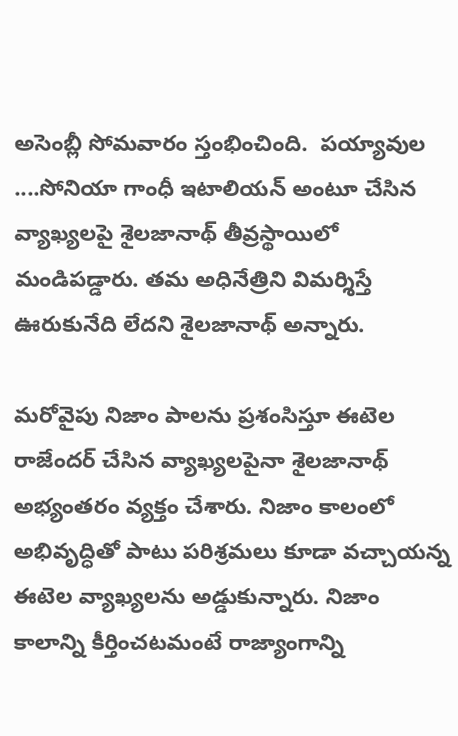అసెంబ్లీ సోమవారం స్తంభించింది.  పయ్యావుల ....సోనియా గాంధీ ఇటాలియన్ అంటూ చేసిన వ్యాఖ్యలపై శైలజానాథ్ తీవ్రస్థాయిలో మండిపడ్డారు. తమ అధినేత్రిని విమర్శిస్తే ఊరుకునేది లేదని శైలజానాథ్ అన్నారు.

మరోవైపు నిజాం పాలను ప్రశంసిస్తూ ఈటెల రాజేందర్ చేసిన వ్యాఖ్యలపైనా శైలజానాథ్ అభ్యంతరం వ్యక్తం చేశారు. నిజాం కాలంలో అభివృద్ధితో పాటు పరిశ్రమలు కూడా వచ్చాయన్న ఈటెల వ్యాఖ్యలను అడ్డుకున్నారు. నిజాం కాలాన్ని కీర్తించటమంటే రాజ్యాంగాన్ని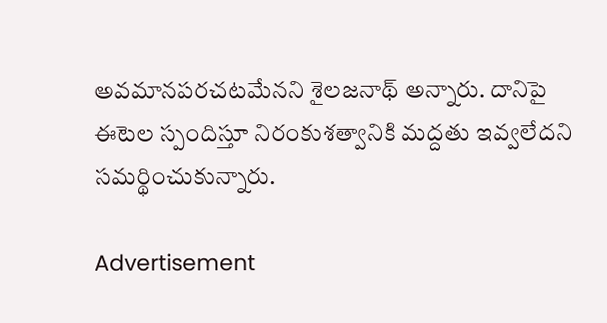అవమానపరచటమేనని శైలజనాథ్ అన్నారు. దానిపై ఈటెల స్పందిస్తూ నిరంకుశత్వానికి మద్దతు ఇవ్వలేదని సమర్థించుకున్నారు.

Advertisement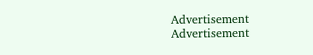Advertisement
Advertisement